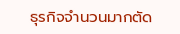ธุรกิจจำนวนมากตัด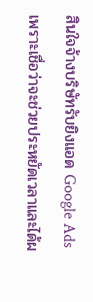สินใจจ้างบริษัทรับยิงแอด Google Ads เพราะเชื่อว่าจะช่วยประหยัดเวลาและได้ผ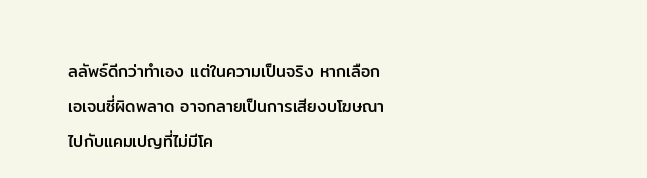ลลัพธ์ดีกว่าทำเอง แต่ในความเป็นจริง หากเลือกเอเจนซี่ผิดพลาด อาจกลายเป็นการเสียงบโฆษณาไปกับแคมเปญที่ไม่มีโค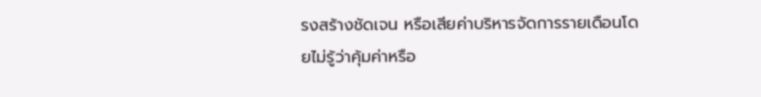รงสร้างชัดเจน หรือเสียค่าบริหารจัดการรายเดือนโดยไม่รู้ว่าคุ้มค่าหรือ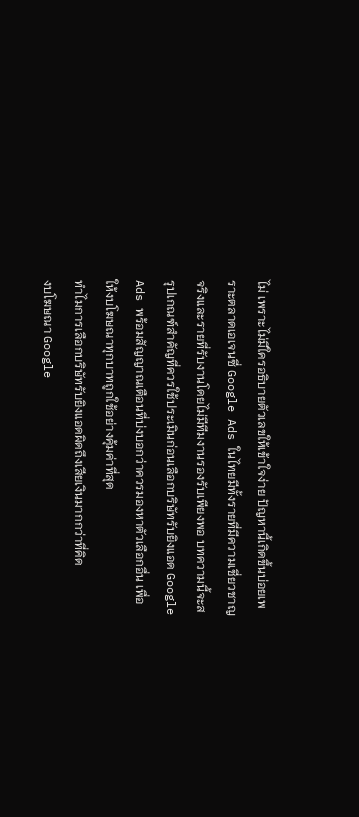ไม่ เพราะไม่มีใครอธิบายตัวเลขให้เข้าใจง่าย ปัญหานี้เกิดขึ้นบ่อยเพราะตลาดเอเจนซี่ Google Ads ในไทยมีทั้งรายที่มีความเชี่ยวชาญจริงและรายที่รับงานโดยไม่มีทีมงานรองรับเพียงพอ บทความนี้จะสรุปเกณฑ์สำคัญที่ควรใช้ประเมินก่อนเลือกบริษัทรับยิงแอด Google Ads พร้อมสัญญาณเตือนที่บ่งบอกว่าควรมองหาตัวเลือกอื่น เพื่อให้งบโฆษณาทุกบาทถูกใช้อย่างคุ้มค่าที่สุด
ทำไมการเลือกบริษัทรับยิงแอดผิดถึงเสียเงินมากกว่าที่คิด
งบโฆษณา Google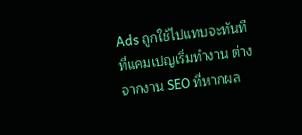Ads ถูกใช้ไปแทบจะทันทีที่แคมเปญเริ่มทำงาน ต่างจากงาน SEO ที่หากผล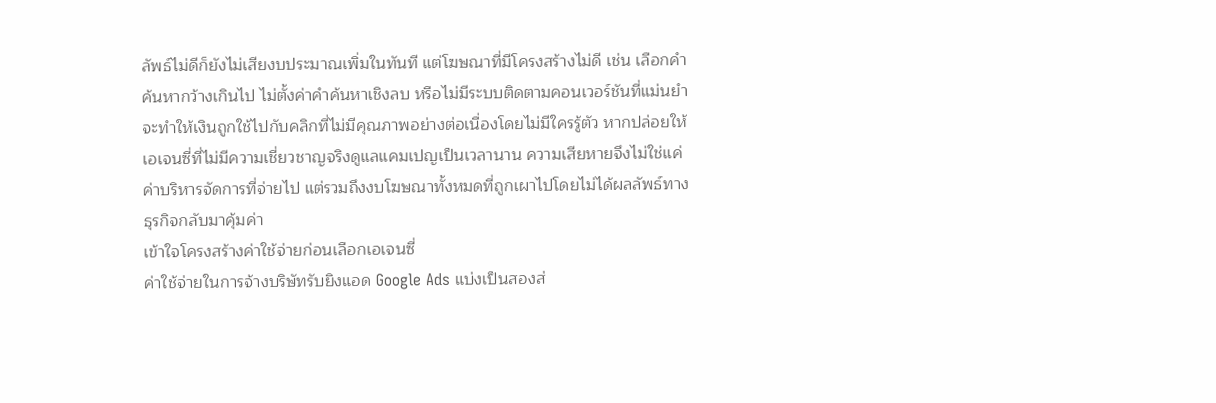ลัพธ์ไม่ดีก็ยังไม่เสียงบประมาณเพิ่มในทันที แต่โฆษณาที่มีโครงสร้างไม่ดี เช่น เลือกคำค้นหากว้างเกินไป ไม่ตั้งค่าคำค้นหาเชิงลบ หรือไม่มีระบบติดตามคอนเวอร์ชันที่แม่นยำ จะทำให้เงินถูกใช้ไปกับคลิกที่ไม่มีคุณภาพอย่างต่อเนื่องโดยไม่มีใครรู้ตัว หากปล่อยให้เอเจนซี่ที่ไม่มีความเชี่ยวชาญจริงดูแลแคมเปญเป็นเวลานาน ความเสียหายจึงไม่ใช่แค่ค่าบริหารจัดการที่จ่ายไป แต่รวมถึงงบโฆษณาทั้งหมดที่ถูกเผาไปโดยไม่ได้ผลลัพธ์ทางธุรกิจกลับมาคุ้มค่า
เข้าใจโครงสร้างค่าใช้จ่ายก่อนเลือกเอเจนซี่
ค่าใช้จ่ายในการจ้างบริษัทรับยิงแอด Google Ads แบ่งเป็นสองส่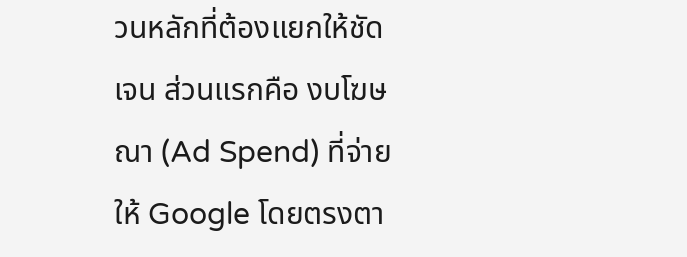วนหลักที่ต้องแยกให้ชัดเจน ส่วนแรกคือ งบโฆษณา (Ad Spend) ที่จ่ายให้ Google โดยตรงตา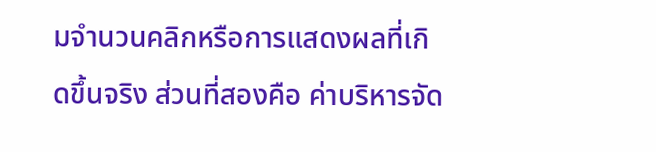มจำนวนคลิกหรือการแสดงผลที่เกิดขึ้นจริง ส่วนที่สองคือ ค่าบริหารจัด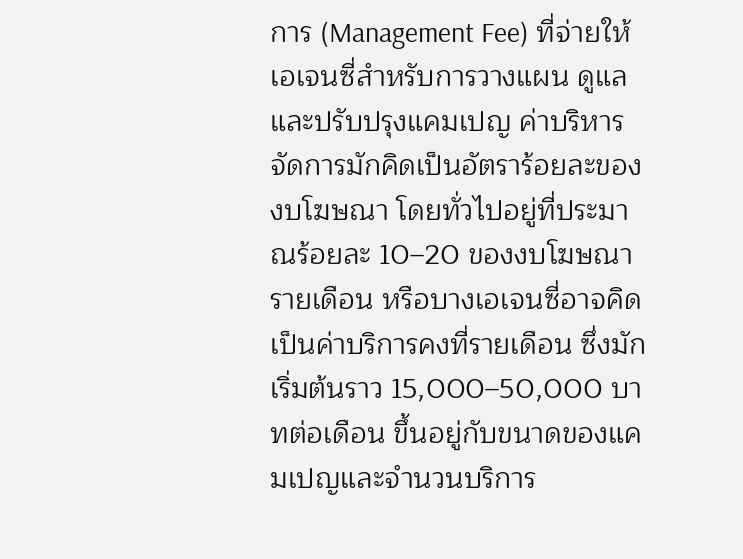การ (Management Fee) ที่จ่ายให้เอเจนซี่สำหรับการวางแผน ดูแล และปรับปรุงแคมเปญ ค่าบริหารจัดการมักคิดเป็นอัตราร้อยละของงบโฆษณา โดยทั่วไปอยู่ที่ประมาณร้อยละ 10–20 ของงบโฆษณารายเดือน หรือบางเอเจนซี่อาจคิดเป็นค่าบริการคงที่รายเดือน ซึ่งมักเริ่มต้นราว 15,000–50,000 บาทต่อเดือน ขึ้นอยู่กับขนาดของแคมเปญและจำนวนบริการ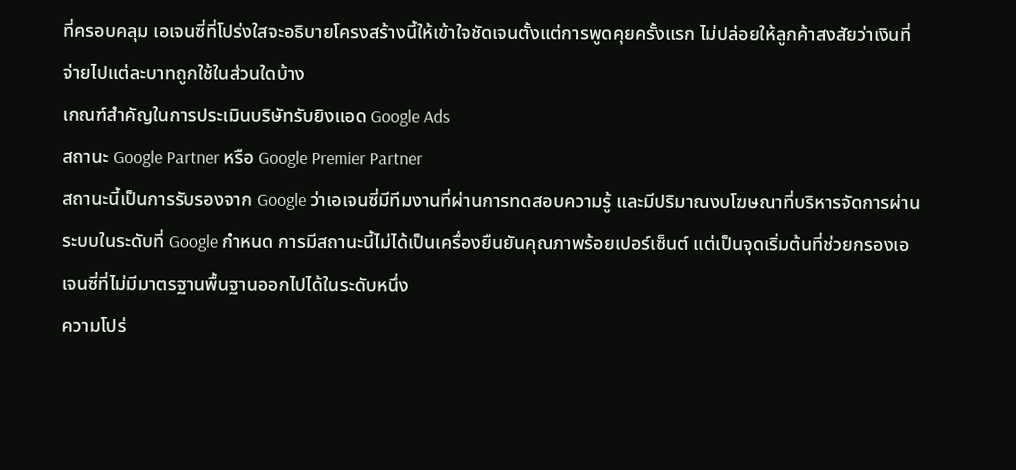ที่ครอบคลุม เอเจนซี่ที่โปร่งใสจะอธิบายโครงสร้างนี้ให้เข้าใจชัดเจนตั้งแต่การพูดคุยครั้งแรก ไม่ปล่อยให้ลูกค้าสงสัยว่าเงินที่จ่ายไปแต่ละบาทถูกใช้ในส่วนใดบ้าง
เกณฑ์สำคัญในการประเมินบริษัทรับยิงแอด Google Ads
สถานะ Google Partner หรือ Google Premier Partner
สถานะนี้เป็นการรับรองจาก Google ว่าเอเจนซี่มีทีมงานที่ผ่านการทดสอบความรู้ และมีปริมาณงบโฆษณาที่บริหารจัดการผ่านระบบในระดับที่ Google กำหนด การมีสถานะนี้ไม่ได้เป็นเครื่องยืนยันคุณภาพร้อยเปอร์เซ็นต์ แต่เป็นจุดเริ่มต้นที่ช่วยกรองเอเจนซี่ที่ไม่มีมาตรฐานพื้นฐานออกไปได้ในระดับหนึ่ง
ความโปร่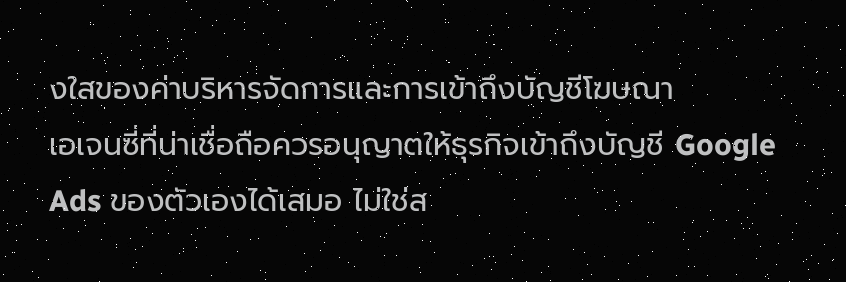งใสของค่าบริหารจัดการและการเข้าถึงบัญชีโฆษณา
เอเจนซี่ที่น่าเชื่อถือควรอนุญาตให้ธุรกิจเข้าถึงบัญชี Google Ads ของตัวเองได้เสมอ ไม่ใช่ส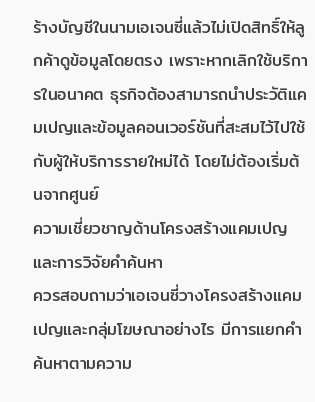ร้างบัญชีในนามเอเจนซี่แล้วไม่เปิดสิทธิ์ให้ลูกค้าดูข้อมูลโดยตรง เพราะหากเลิกใช้บริการในอนาคต ธุรกิจต้องสามารถนำประวัติแคมเปญและข้อมูลคอนเวอร์ชันที่สะสมไว้ไปใช้กับผู้ให้บริการรายใหม่ได้ โดยไม่ต้องเริ่มต้นจากศูนย์
ความเชี่ยวชาญด้านโครงสร้างแคมเปญและการวิจัยคำค้นหา
ควรสอบถามว่าเอเจนซี่วางโครงสร้างแคมเปญและกลุ่มโฆษณาอย่างไร มีการแยกคำค้นหาตามความ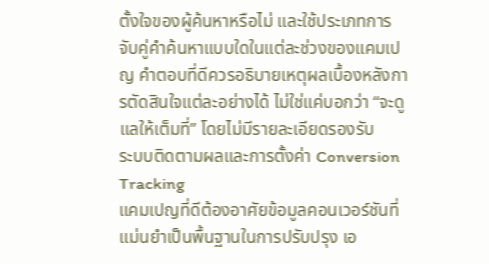ตั้งใจของผู้ค้นหาหรือไม่ และใช้ประเภทการจับคู่คำค้นหาแบบใดในแต่ละช่วงของแคมเปญ คำตอบที่ดีควรอธิบายเหตุผลเบื้องหลังการตัดสินใจแต่ละอย่างได้ ไม่ใช่แค่บอกว่า “จะดูแลให้เต็มที่” โดยไม่มีรายละเอียดรองรับ
ระบบติดตามผลและการตั้งค่า Conversion Tracking
แคมเปญที่ดีต้องอาศัยข้อมูลคอนเวอร์ชันที่แม่นยำเป็นพื้นฐานในการปรับปรุง เอ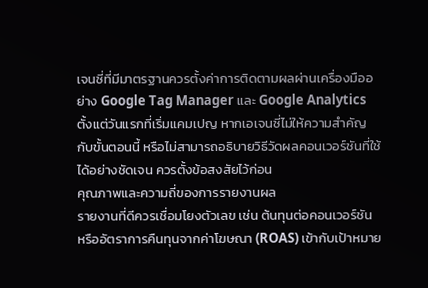เจนซี่ที่มีมาตรฐานควรตั้งค่าการติดตามผลผ่านเครื่องมืออย่าง Google Tag Manager และ Google Analytics ตั้งแต่วันแรกที่เริ่มแคมเปญ หากเอเจนซี่ไม่ให้ความสำคัญกับขั้นตอนนี้ หรือไม่สามารถอธิบายวิธีวัดผลคอนเวอร์ชันที่ใช้ได้อย่างชัดเจน ควรตั้งข้อสงสัยไว้ก่อน
คุณภาพและความถี่ของการรายงานผล
รายงานที่ดีควรเชื่อมโยงตัวเลข เช่น ต้นทุนต่อคอนเวอร์ชัน หรืออัตราการคืนทุนจากค่าโฆษณา (ROAS) เข้ากับเป้าหมาย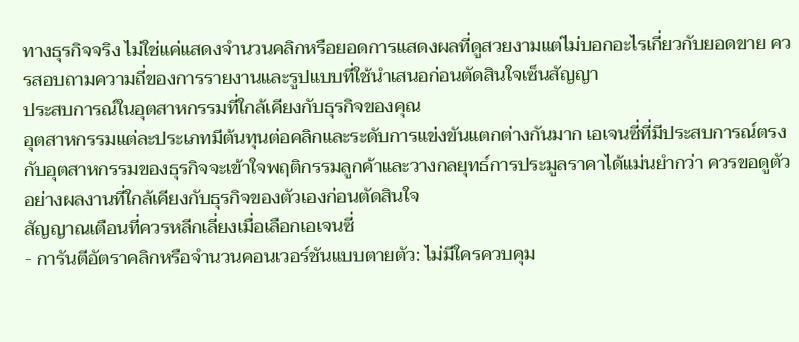ทางธุรกิจจริง ไม่ใช่แค่แสดงจำนวนคลิกหรือยอดการแสดงผลที่ดูสวยงามแต่ไม่บอกอะไรเกี่ยวกับยอดขาย ควรสอบถามความถี่ของการรายงานและรูปแบบที่ใช้นำเสนอก่อนตัดสินใจเซ็นสัญญา
ประสบการณ์ในอุตสาหกรรมที่ใกล้เคียงกับธุรกิจของคุณ
อุตสาหกรรมแต่ละประเภทมีต้นทุนต่อคลิกและระดับการแข่งขันแตกต่างกันมาก เอเจนซี่ที่มีประสบการณ์ตรงกับอุตสาหกรรมของธุรกิจจะเข้าใจพฤติกรรมลูกค้าและวางกลยุทธ์การประมูลราคาได้แม่นยำกว่า ควรขอดูตัวอย่างผลงานที่ใกล้เคียงกับธุรกิจของตัวเองก่อนตัดสินใจ
สัญญาณเตือนที่ควรหลีกเลี่ยงเมื่อเลือกเอเจนซี่
- การันตีอัตราคลิกหรือจำนวนคอนเวอร์ชันแบบตายตัว: ไม่มีใครควบคุม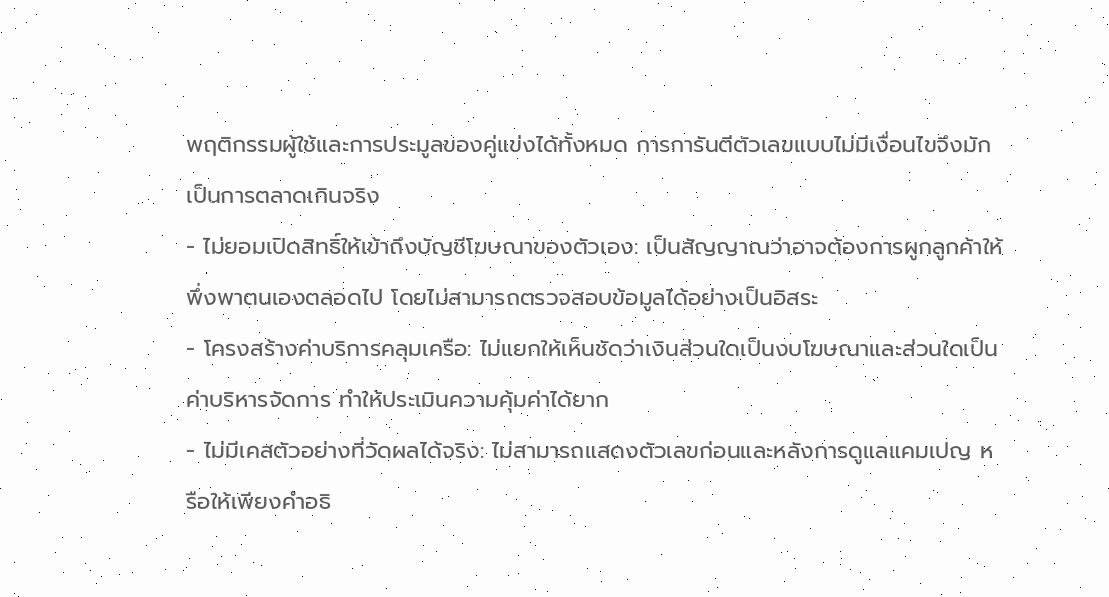พฤติกรรมผู้ใช้และการประมูลของคู่แข่งได้ทั้งหมด การการันตีตัวเลขแบบไม่มีเงื่อนไขจึงมักเป็นการตลาดเกินจริง
- ไม่ยอมเปิดสิทธิ์ให้เข้าถึงบัญชีโฆษณาของตัวเอง: เป็นสัญญาณว่าอาจต้องการผูกลูกค้าให้พึ่งพาตนเองตลอดไป โดยไม่สามารถตรวจสอบข้อมูลได้อย่างเป็นอิสระ
- โครงสร้างค่าบริการคลุมเครือ: ไม่แยกให้เห็นชัดว่าเงินส่วนใดเป็นงบโฆษณาและส่วนใดเป็นค่าบริหารจัดการ ทำให้ประเมินความคุ้มค่าได้ยาก
- ไม่มีเคสตัวอย่างที่วัดผลได้จริง: ไม่สามารถแสดงตัวเลขก่อนและหลังการดูแลแคมเปญ หรือให้เพียงคำอธิ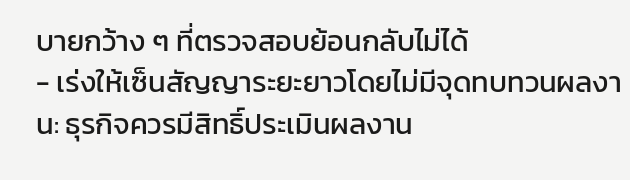บายกว้าง ๆ ที่ตรวจสอบย้อนกลับไม่ได้
- เร่งให้เซ็นสัญญาระยะยาวโดยไม่มีจุดทบทวนผลงาน: ธุรกิจควรมีสิทธิ์ประเมินผลงาน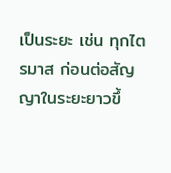เป็นระยะ เช่น ทุกไตรมาส ก่อนต่อสัญญาในระยะยาวขึ้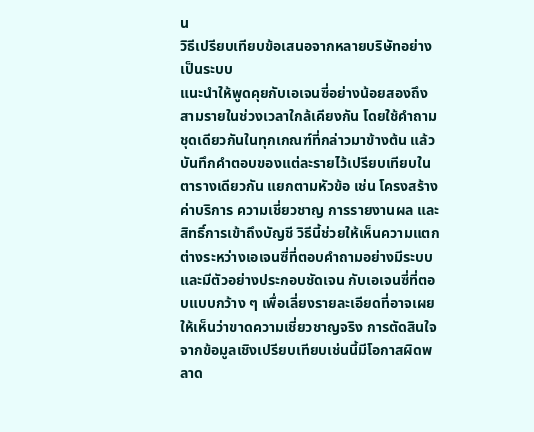น
วิธีเปรียบเทียบข้อเสนอจากหลายบริษัทอย่างเป็นระบบ
แนะนำให้พูดคุยกับเอเจนซี่อย่างน้อยสองถึงสามรายในช่วงเวลาใกล้เคียงกัน โดยใช้คำถามชุดเดียวกันในทุกเกณฑ์ที่กล่าวมาข้างต้น แล้วบันทึกคำตอบของแต่ละรายไว้เปรียบเทียบในตารางเดียวกัน แยกตามหัวข้อ เช่น โครงสร้างค่าบริการ ความเชี่ยวชาญ การรายงานผล และสิทธิ์การเข้าถึงบัญชี วิธีนี้ช่วยให้เห็นความแตกต่างระหว่างเอเจนซี่ที่ตอบคำถามอย่างมีระบบและมีตัวอย่างประกอบชัดเจน กับเอเจนซี่ที่ตอบแบบกว้าง ๆ เพื่อเลี่ยงรายละเอียดที่อาจเผยให้เห็นว่าขาดความเชี่ยวชาญจริง การตัดสินใจจากข้อมูลเชิงเปรียบเทียบเช่นนี้มีโอกาสผิดพลาด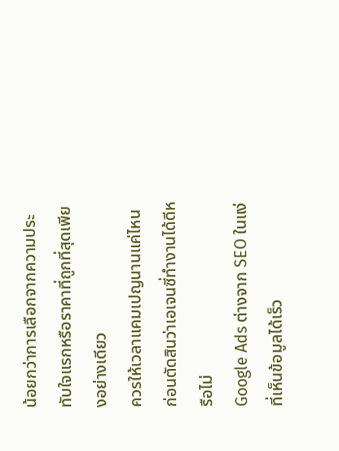น้อยกว่าการเลือกจากความประทับใจแรกหรือราคาที่ถูกที่สุดเพียงอย่างเดียว
ควรให้เวลาแคมเปญนานแค่ไหนก่อนตัดสินว่าเอเจนซี่ทำงานได้ดีหรือไม่
Google Ads ต่างจาก SEO ในแง่ที่เห็นข้อมูลได้เร็ว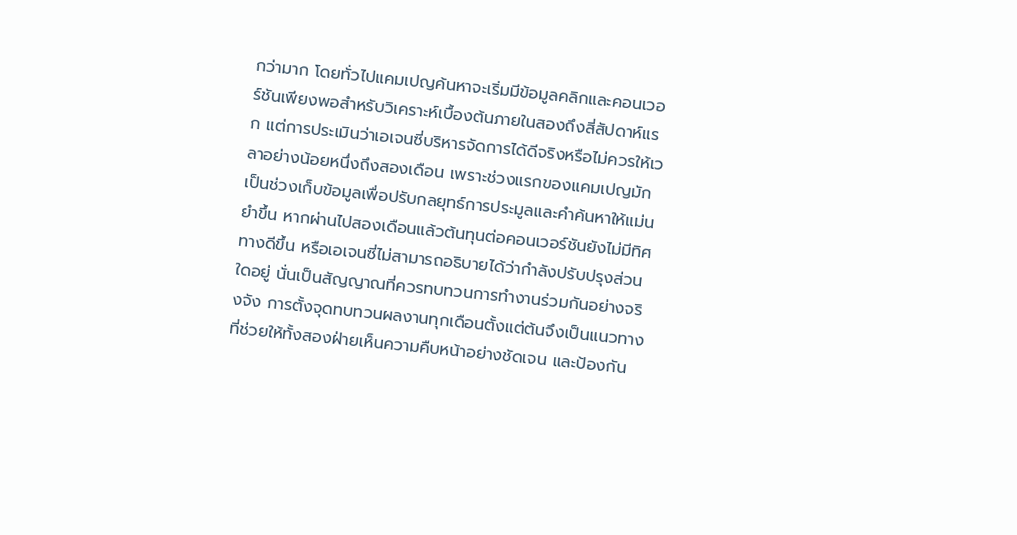กว่ามาก โดยทั่วไปแคมเปญค้นหาจะเริ่มมีข้อมูลคลิกและคอนเวอร์ชันเพียงพอสำหรับวิเคราะห์เบื้องต้นภายในสองถึงสี่สัปดาห์แรก แต่การประเมินว่าเอเจนซี่บริหารจัดการได้ดีจริงหรือไม่ควรให้เวลาอย่างน้อยหนึ่งถึงสองเดือน เพราะช่วงแรกของแคมเปญมักเป็นช่วงเก็บข้อมูลเพื่อปรับกลยุทธ์การประมูลและคำค้นหาให้แม่นยำขึ้น หากผ่านไปสองเดือนแล้วต้นทุนต่อคอนเวอร์ชันยังไม่มีทิศทางดีขึ้น หรือเอเจนซี่ไม่สามารถอธิบายได้ว่ากำลังปรับปรุงส่วนใดอยู่ นั่นเป็นสัญญาณที่ควรทบทวนการทำงานร่วมกันอย่างจริงจัง การตั้งจุดทบทวนผลงานทุกเดือนตั้งแต่ต้นจึงเป็นแนวทางที่ช่วยให้ทั้งสองฝ่ายเห็นความคืบหน้าอย่างชัดเจน และป้องกัน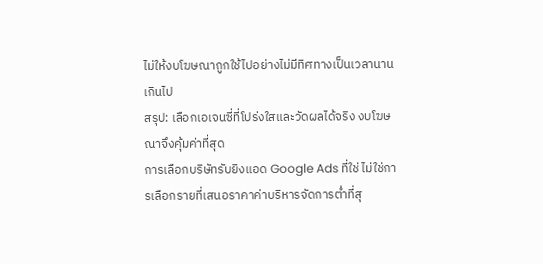ไม่ให้งบโฆษณาถูกใช้ไปอย่างไม่มีทิศทางเป็นเวลานานเกินไป
สรุป: เลือกเอเจนซี่ที่โปร่งใสและวัดผลได้จริง งบโฆษณาจึงคุ้มค่าที่สุด
การเลือกบริษัทรับยิงแอด Google Ads ที่ใช่ ไม่ใช่การเลือกรายที่เสนอราคาค่าบริหารจัดการต่ำที่สุ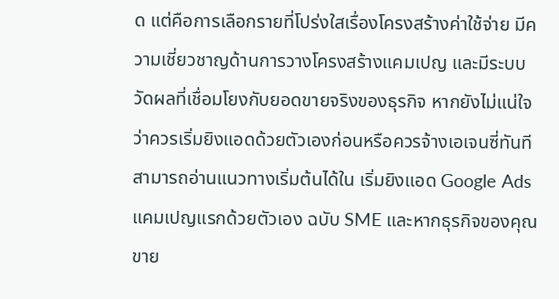ด แต่คือการเลือกรายที่โปร่งใสเรื่องโครงสร้างค่าใช้จ่าย มีความเชี่ยวชาญด้านการวางโครงสร้างแคมเปญ และมีระบบวัดผลที่เชื่อมโยงกับยอดขายจริงของธุรกิจ หากยังไม่แน่ใจว่าควรเริ่มยิงแอดด้วยตัวเองก่อนหรือควรจ้างเอเจนซี่ทันที สามารถอ่านแนวทางเริ่มต้นได้ใน เริ่มยิงแอด Google Ads แคมเปญแรกด้วยตัวเอง ฉบับ SME และหากธุรกิจของคุณขาย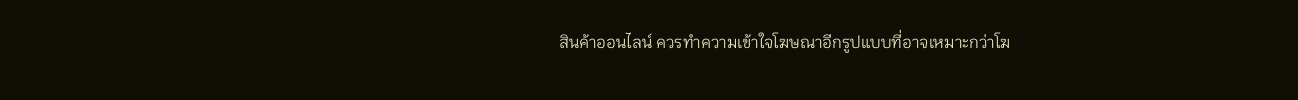สินค้าออนไลน์ ควรทำความเข้าใจโฆษณาอีกรูปแบบที่อาจเหมาะกว่าโฆ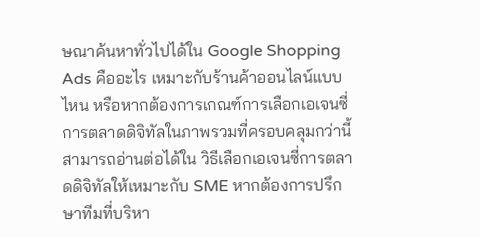ษณาค้นหาทั่วไปได้ใน Google Shopping Ads คืออะไร เหมาะกับร้านค้าออนไลน์แบบไหน หรือหากต้องการเกณฑ์การเลือกเอเจนซี่การตลาดดิจิทัลในภาพรวมที่ครอบคลุมกว่านี้ สามารถอ่านต่อได้ใน วิธีเลือกเอเจนซี่การตลาดดิจิทัลให้เหมาะกับ SME หากต้องการปรึกษาทีมที่บริหา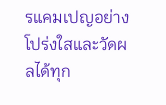รแคมเปญอย่างโปร่งใสและวัดผลได้ทุก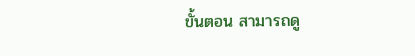ขั้นตอน สามารถดู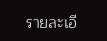รายละเอี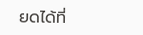ยดได้ที่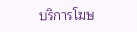บริการโฆษ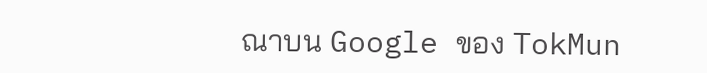ณาบน Google ของ TokMun